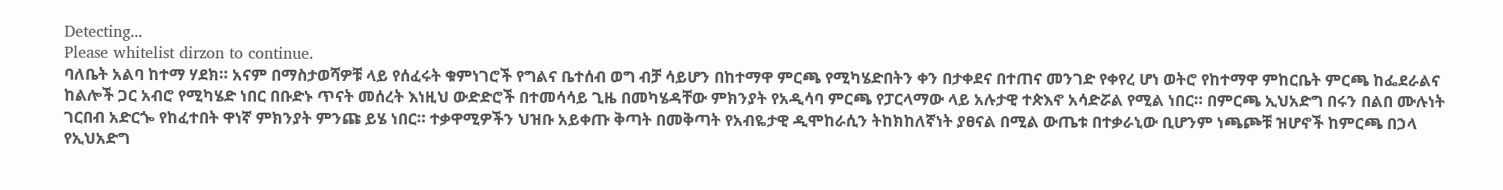Detecting...
Please whitelist dirzon to continue.
ባለቤት አልባ ከተማ ሃደክ። አናም በማስታወሻዎቹ ላይ የሰፈሩት ቁምነገሮች የግልና ቤተሰብ ወግ ብቻ ሳይሆን በከተማዋ ምርጫ የሚካሄድበትን ቀን በታቀደና በተጠና መንገድ የቀየረ ሆነ ወትሮ የከተማዋ ምከርቤት ምርጫ ከፌደራልና ከልሎች ጋር አብሮ የሚካሄድ ነበር በቡድኑ ጥናት መሰረት እነዚህ ውድድሮች በተመሳሳይ ጊዜ በመካሄዳቸው ምክንያት የአዲሳባ ምርጫ የፓርላማው ላይ አሉታዊ ተጵእኖ አሳድሯል የሚል ነበር። በምርጫ ኢህአድግ በሩን በልበ ሙሉነት ገርበብ አድርጐ የከፈተበት ዋነኛ ምክንያት ምንጩ ይሄ ነበር። ተቃዋሚዎችን ህዝቡ አይቀጡ ቅጣት በመቅጣት የአብዬታዊ ዲሞከራሲን ትከክከለኛነት ያፀናል በሚል ውጤቱ በተቃራኒው ቢሆንም ነጫጮቹ ዝሆኖች ከምርጫ በኃላ የኢህአድግ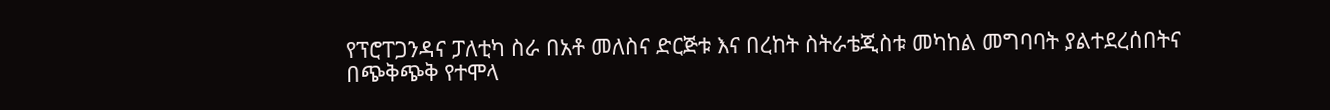የፕሮፐጋንዳና ፓለቲካ ስራ በአቶ መለስና ድርጅቱ እና በረከት ስትራቴጂስቱ መካከል መግባባት ያልተደረሰበትና በጭቅጭቅ የተሞላ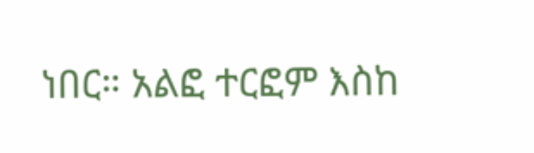ነበር። አልፎ ተርፎም እስከ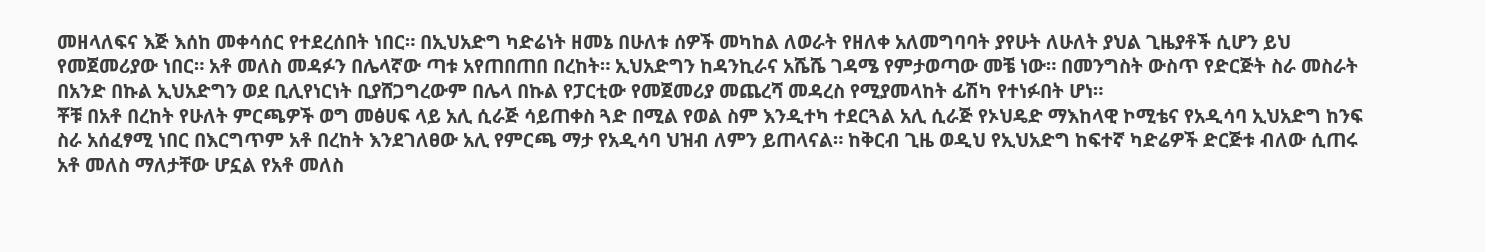መዘላለፍና እጅ እሰከ መቀሳሰር የተደረሰበት ነበር። በኢህአድግ ካድሬነት ዘመኔ በሁለቱ ሰዎች መካከል ለወራት የዘለቀ አለመግባባት ያየሁት ለሁለት ያህል ጊዜያቶች ሲሆን ይህ የመጀመሪያው ነበር። አቶ መለስ መዳፉን በሌላኛው ጣቱ አየጠበጠበ በረከት። ኢህአድግን ከዳንኪራና አሼሼ ገዳሜ የምታወጣው መቼ ነው። በመንግስት ውስጥ የድርጅት ስራ መስራት በአንድ በኩል ኢህአድግን ወደ ቢሊየነርነት ቢያሸጋግረውም በሌላ በኩል የፓርቲው የመጀመሪያ መጨረሻ መዳረስ የሚያመላከት ፊሽካ የተነፉበት ሆነ።
ቾቹ በአቶ በረከት የሁለት ምርጫዎች ወግ መፅሀፍ ላይ አሊ ሲራጅ ሳይጠቀስ ጓድ በሚል የወል ስም እንዲተካ ተደርጓል አሊ ሲራጅ የኦህዴድ ማእከላዊ ኮሚቴና የአዲሳባ ኢህአድግ ከንፍ ስራ አሰፈፃሚ ነበር በእርግጥም አቶ በረከት እንደገለፀው አሊ የምርጫ ማታ የአዲሳባ ህዝብ ለምን ይጠላናል። ከቅርብ ጊዜ ወዲህ የኢህአድግ ከፍተኛ ካድሬዎች ድርጅቱ ብለው ሲጠሩ አቶ መለስ ማለታቸው ሆኗል የአቶ መለስ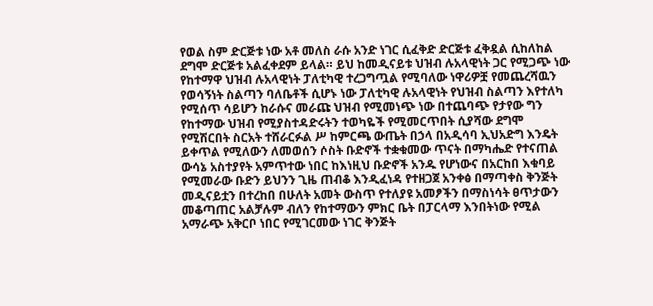የወል ስም ድርጅቱ ነው አቶ መለስ ራሱ አንድ ነገር ሲፈቅድ ድርጅቱ ፈቅዷል ሲከለከል ደግሞ ድርጅቱ አልፈቀደም ይላል። ይህ ከመዲናይቱ ህዝብ ሉአላዊነት ጋር የሚጋጭ ነው የከተማዋ ህዝብ ሉአላዊነት ፓለቲካዊ ተረጋግጧል የሚባለው ነዋሪዎቿ የመጨረሻዉን የወሳኝነት ስልጣን ባለቤቶች ሲሆኑ ነው ፓለቲካዊ ሉአላዊነት የህዝብ ስልጣን እየተለካ የሚሰጥ ሳይሆን ከራሱና መራጩ ህዝብ የሚመነጭ ነው በተጨባጭ የታየው ግን የከተማው ህዝብ የሚያስተዳድሩትን ተወካዬች የሚመርጥበት ሲያሻው ደግሞ የሚሽርበት ስርአት ተሸራርፉል ሥ ከምርጫ ውጤት በኃላ በአዲሳባ ኢህአድግ እንዴት ይቀጥል የሚለውን ለመወሰን ሶስት ቡድኖች ተቋቁመው ጥናት በማካሔድ የተናጠል ውሳኔ አስተያየት አምጥተው ነበር ከእነዚህ ቡድኖች አንዱ የሆነውና በአርከበ እቁባይ የሚመራው ቡድን ይህንን ጊዜ ጠብቆ እንዲፈነዳ የተዘጋጀ አንቀፅ በማጣቀስ ቅንጅት መዲናይቷን በተረከበ በሁለት አመት ውስጥ የተለያዩ አመፆችን በማስነሳት ፀጥታውን መቆጣጠር አልቻሉም ብለን የከተማውን ምክር ቤት በፓርላማ እንበትነው የሚል አማራጭ አቅርቦ ነበር የሚገርመው ነገር ቅንጅት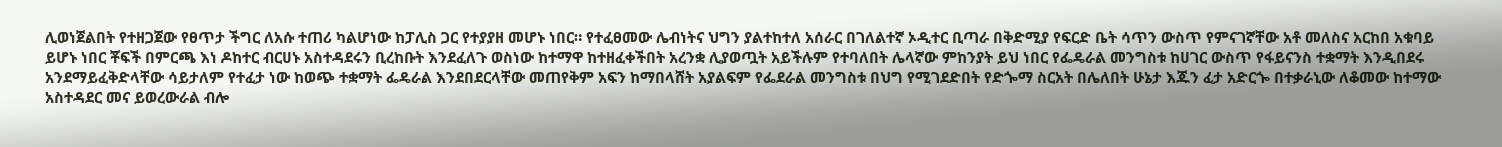ሊወነጀልበት የተዘጋጀው የፀጥታ ችግር ለአሱ ተጠሪ ካልሆነው ከፓሊስ ጋር የተያያዘ መሆኑ ነበር። የተፈፀመው ሌብነትና ህግን ያልተከተለ አሰራር በገለልተኛ ኦዲተር ቢጣራ በቅድሚያ የፍርድ ቤት ሳጥን ውስጥ የምናገኛቸው አቶ መለስና አርከበ አቁባይ ይሆኑ ነበር ቾፍች በምርጫ እነ ዶከተር ብርሀኑ አስተዳደሩን ቢረከቡት እንደፈለጉ ወስነው ከተማዋ ከተዘፈቀችበት አረንቋ ሊያወጧት አይችሉም የተባለበት ሌላኛው ምከንያት ይህ ነበር የፌዴራል መንግስቱ ከሀገር ውስጥ የፋይናንስ ተቋማት እንዲበደሩ አንደማይፈቅድላቸው ሳይታለም የተፈታ ነው ከወጭ ተቋማት ፌዴራል እንደበደርላቸው መጠየቅም አፍን ከማበላሸት አያልፍም የፌደራል መንግስቱ በህግ የሚገደድበት የድጐማ ስርአት በሌለበት ሁኔታ እጁን ፈታ አድርጐ በተቃራኒው ለቆመው ከተማው አስተዳደር መና ይወረውራል ብሎ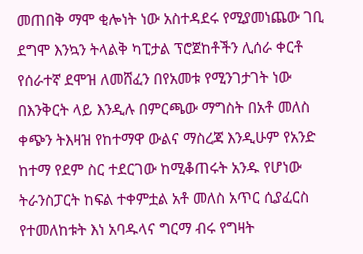መጠበቅ ማሞ ቂሎነት ነው አስተዳደሩ የሚያመነጨው ገቢ ደግሞ እንኳን ትላልቅ ካፒታል ፕሮጀከቶችን ሊሰራ ቀርቶ የሰራተኛ ደሞዝ ለመሸፈን በየአመቱ የሚንገታገት ነው በእንቅርት ላይ እንዲሉ በምርጫው ማግስት በአቶ መለስ ቀጭን ትእዛዝ የከተማዋ ውልና ማስረጃ እንዲሁም የአንድ ከተማ የደም ስር ተደርገው ከሚቆጠሩት አንዱ የሆነው ትራንስፓርት ከፍል ተቀምቷል አቶ መለስ አጥር ሲያፈርስ የተመለከቱት እነ አባዱላና ግርማ ብሩ የግዛት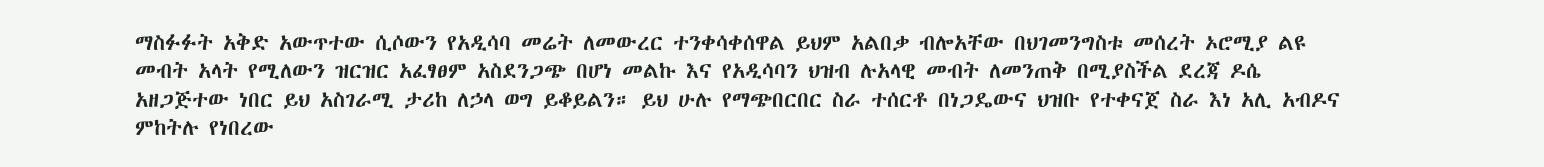ማስፉፉት አቅድ አውጥተው ሲሶውን የአዲሳባ መሬት ለመውረር ተንቀሳቀሰዋል ይህም አልበቃ ብሎአቸው በህገመንግስቱ መሰረት ኦሮሚያ ልዩ መብት አላት የሚለውን ዝርዝር አፈፃፀም አስደንጋጭ በሆነ መልኩ እና የአዲሳባን ህዝብ ሉአላዊ መብት ለመንጠቅ በሚያስችል ደረጃ ዶሴ አዘጋጅተው ነበር ይህ አስገራሚ ታሪከ ለኃላ ወግ ይቆይልን። ይህ ሁሉ የማጭበርበር ስራ ተሰርቶ በነጋዴውና ህዝቡ የተቀናጀ ስራ እነ አሊ አብዶና ምከትሉ የነበረው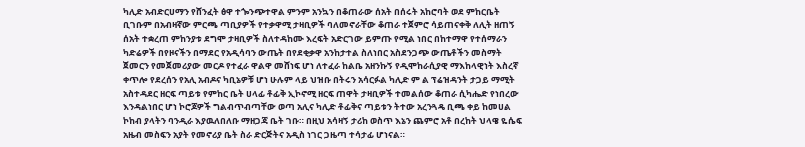ካሊድ አብድርሀማን የሸንፈት ፅዋ ተጐንጭተዋል ምንም አንኳን በቆጠራው ሰአት በሰሩት አከሮባት ወደ ምከርቤት ቢገቡም በአብዛኛው ምርጫ ጣቢያዎች የተቃዋሚ ታዛቢዎች ባለመኖራቸው ቆጠራ ተጀምሮ ሳይጠናቀቅ ለሊት ዘጠኝ ሰአት ተቋረጠ ምከንያቱ ደግሞ ታዛቢዎች ስለተዳከሙ እረፍት አድርገው ይምጡ የሚል ነበር በከተማዋ የተሰማራን ካድሬዎች በየዞናችን በማደር የአዲሳባን ውጤት በየደቂቃዋ አንከታተል ስለነበር አስደንጋጭ ውጤቶችን መስማት ጀመርን የመጀመሪያው መርዶ የተፈራ ዋልዋ መሸነፍ ሆነ ለተፈራ ከልቤ አዘንኩኝ የዲሞከራሲያዊ ማእከላዊነት እስረኛ ቀጥሎ የደረሰን የአሊ አብዶና ካቢኔዎቹ ሆነ ሁሉም ላይ ህዝቡ በትሩን አሳርፉል ካሊድ ም ል ፕሬዝዳንት ታጋይ ማሚት አስተዳደር ዘርፍ ጣይቱ የምከር ቤት ሀላፊ ቶፊቅ ኢኮኖሚ ዘርፍ ጠዋት ታዛቢዎች ተመልሰው ቆጠራ ሲካሔድ የነበረው እንዳልነበር ሆነ ኮሮጆዎች ግልብጥብጣቸው ወጣ አሊና ካሊድ ቶፊቅና ጣይቱን ትተው አረንጓዴ ቢጫ ቀይ ከመሀል ኮከብ ያላትን ባንዲራ እያዉለበለቡ ማዘጋጃ ቤት ገቡ። በዚህ አሳዛኝ ታሪከ ወስጥ እኔን ጨምሮ አቶ በረከት ህላዌ ዬሴፍ አዜብ መስፍን አያት የመኖሪያ ቤት ስራ ድርጅትና አዲስ ነገር ጋዜጣ ተሳታፊ ሆነናል።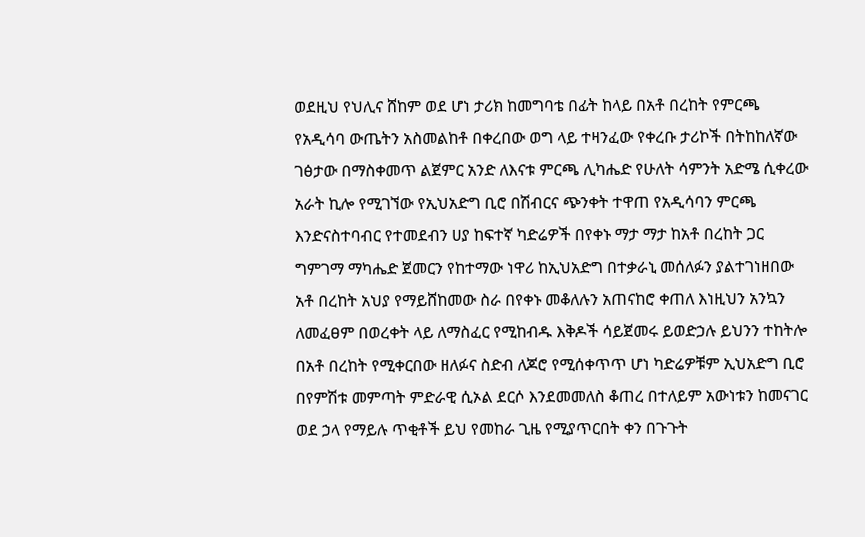ወደዚህ የህሊና ሸከም ወደ ሆነ ታሪክ ከመግባቴ በፊት ከላይ በአቶ በረከት የምርጫ የአዲሳባ ውጤትን አስመልከቶ በቀረበው ወግ ላይ ተዛንፈው የቀረቡ ታሪኮች በትከከለኛው ገፅታው በማስቀመጥ ልጀምር አንድ ለእናቱ ምርጫ ሊካሔድ የሁለት ሳምንት አድሜ ሲቀረው አራት ኪሎ የሚገኘው የኢህአድግ ቢሮ በሽብርና ጭንቀት ተዋጠ የአዲሳባን ምርጫ እንድናስተባብር የተመደብን ሀያ ከፍተኛ ካድሬዎች በየቀኑ ማታ ማታ ከአቶ በረከት ጋር ግምገማ ማካሔድ ጀመርን የከተማው ነዋሪ ከኢህአድግ በተቃራኒ መሰለፉን ያልተገነዘበው አቶ በረከት አህያ የማይሸከመው ስራ በየቀኑ መቆለሉን አጠናከሮ ቀጠለ እነዚህን አንኳን ለመፈፀም በወረቀት ላይ ለማስፈር የሚከብዱ እቅዶች ሳይጀመሩ ይወድኃሉ ይህንን ተከትሎ በአቶ በረከት የሚቀርበው ዘለፉና ስድብ ለጆሮ የሚሰቀጥጥ ሆነ ካድሬዎቹም ኢህአድግ ቢሮ በየምሽቱ መምጣት ምድራዊ ሲኦል ደርሶ እንደመመለስ ቆጠረ በተለይም አውነቱን ከመናገር ወደ ኃላ የማይሉ ጥቂቶች ይህ የመከራ ጊዜ የሚያጥርበት ቀን በጉጉት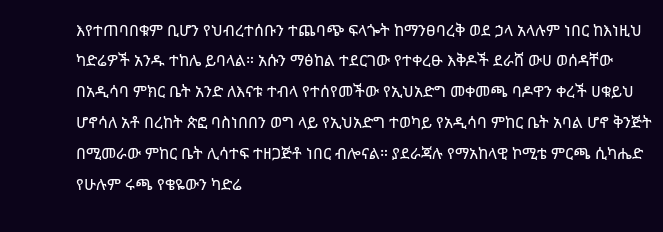እየተጠባበቁም ቢሆን የህብረተሰቡን ተጨባጭ ፍላጐት ከማንፀባረቅ ወደ ኃላ አላሉም ነበር ከእነዚህ ካድሬዎች አንዱ ተከሌ ይባላል። አሱን ማፅከል ተደርገው የተቀረፁ እቅዶች ደራሸ ውሀ ወሰዳቸው በአዲሳባ ምክር ቤት አንድ ለእናቱ ተብላ የተሰየመችው የኢህአድግ መቀመጫ ባዶዋን ቀረች ሀቁይህ ሆኖሳለ አቶ በረከት ጵፎ ባስነበበን ወግ ላይ የኢህአድግ ተወካይ የአዲሳባ ምከር ቤት አባል ሆኖ ቅንጅት በሚመራው ምከር ቤት ሊሳተፍ ተዘጋጅቶ ነበር ብሎናል። ያደራጃሉ የማአከላዊ ኮሚቴ ምርጫ ሲካሔድ የሁሉም ሩጫ የቄዬውን ካድሬ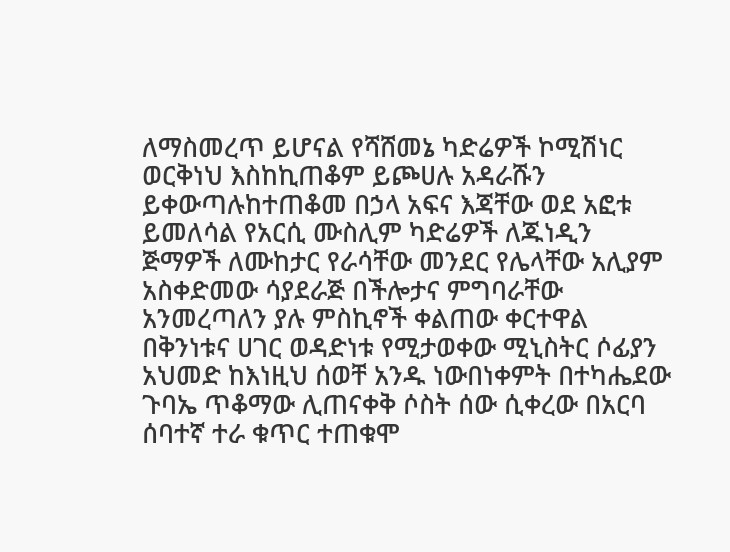ለማስመረጥ ይሆናል የሻሸመኔ ካድሬዎች ኮሚሽነር ወርቅነህ እስከኪጠቆም ይጮሀሉ አዳራሹን ይቀውጣሉከተጠቆመ በኃላ አፍና እጃቸው ወደ አፎቱ ይመለሳል የአርሲ ሙስሊም ካድሬዎች ለጁነዲን ጅማዎች ለሙከታር የራሳቸው መንደር የሌላቸው አሊያም አስቀድመው ሳያደራጅ በችሎታና ምግባራቸው አንመረጣለን ያሉ ምስኪኖች ቀልጠው ቀርተዋል በቅንነቱና ሀገር ወዳድነቱ የሚታወቀው ሚኒስትር ሶፊያን አህመድ ከእነዚህ ሰወቸ አንዱ ነውበነቀምት በተካሔደው ጉባኤ ጥቆማው ሊጠናቀቅ ሶስት ሰው ሲቀረው በአርባ ሰባተኛ ተራ ቁጥር ተጠቁሞ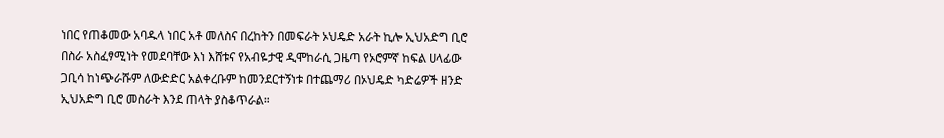ነበር የጠቆመው አባዱላ ነበር አቶ መለስና በረከትን በመፍራት ኦህዴድ አራት ኪሎ ኢህአድግ ቢሮ በስራ አስፈፃሚነት የመደባቸው እነ እሸቱና የአብዬታዊ ዲሞከራሲ ጋዜጣ የኦሮምኛ ከፍል ሀላፊው ጋቢሳ ከነጭራሹም ለውድድር አልቀረቡም ከመንደርተኝነቱ በተጨማሪ በኦህዴድ ካድሬዎች ዘንድ ኢህአድግ ቢሮ መስራት እንደ ጠላት ያስቆጥራል።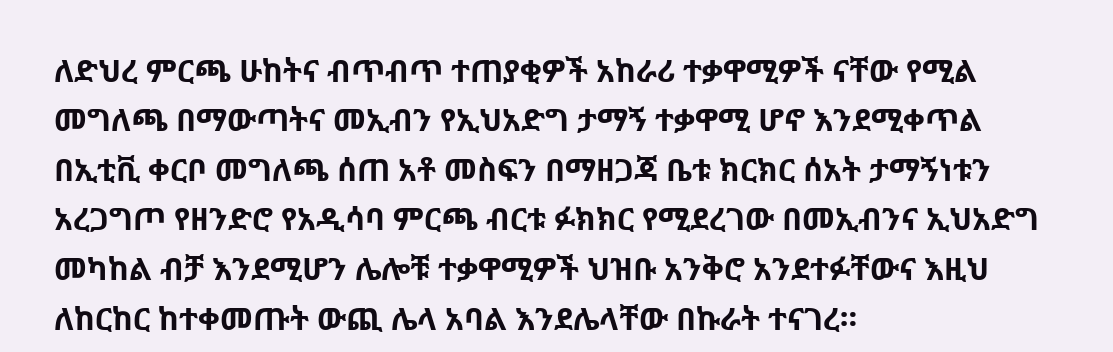ለድህረ ምርጫ ሁከትና ብጥብጥ ተጠያቂዎች አከራሪ ተቃዋሚዎች ናቸው የሚል መግለጫ በማውጣትና መኢብን የኢህአድግ ታማኝ ተቃዋሚ ሆኖ እንደሚቀጥል በኢቲቪ ቀርቦ መግለጫ ሰጠ አቶ መስፍን በማዘጋጃ ቤቱ ክርክር ሰአት ታማኝነቱን አረጋግጦ የዘንድሮ የአዲሳባ ምርጫ ብርቱ ፉክክር የሚደረገው በመኢብንና ኢህአድግ መካከል ብቻ እንደሚሆን ሌሎቹ ተቃዋሚዎች ህዝቡ አንቅሮ አንደተፉቸውና እዚህ ለከርከር ከተቀመጡት ውጪ ሌላ አባል እንደሌላቸው በኩራት ተናገረ።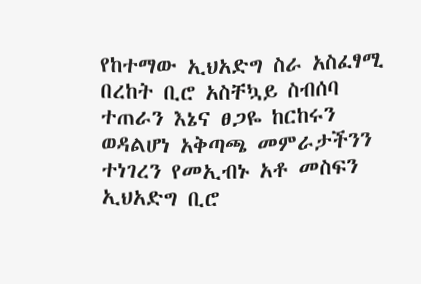የከተማው ኢህአድግ ስራ አስፈፃሚ በረከት ቢሮ አስቸኳይ ስብሰባ ተጠራን እኔና ፀጋዬ ከርከሩን ወዳልሆነ አቅጣጫ መምራታችንን ተነገረን የመኢብኑ አቶ መስፍን ኢህአድግ ቢሮ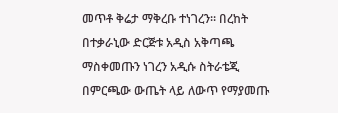መጥቶ ቅሬታ ማቅረቡ ተነገረን። በረከት በተቃራኒው ድርጅቱ አዲስ አቅጣጫ ማስቀመጡን ነገረን አዲሱ ስትራቴጂ በምርጫው ውጤት ላይ ለውጥ የማያመጡ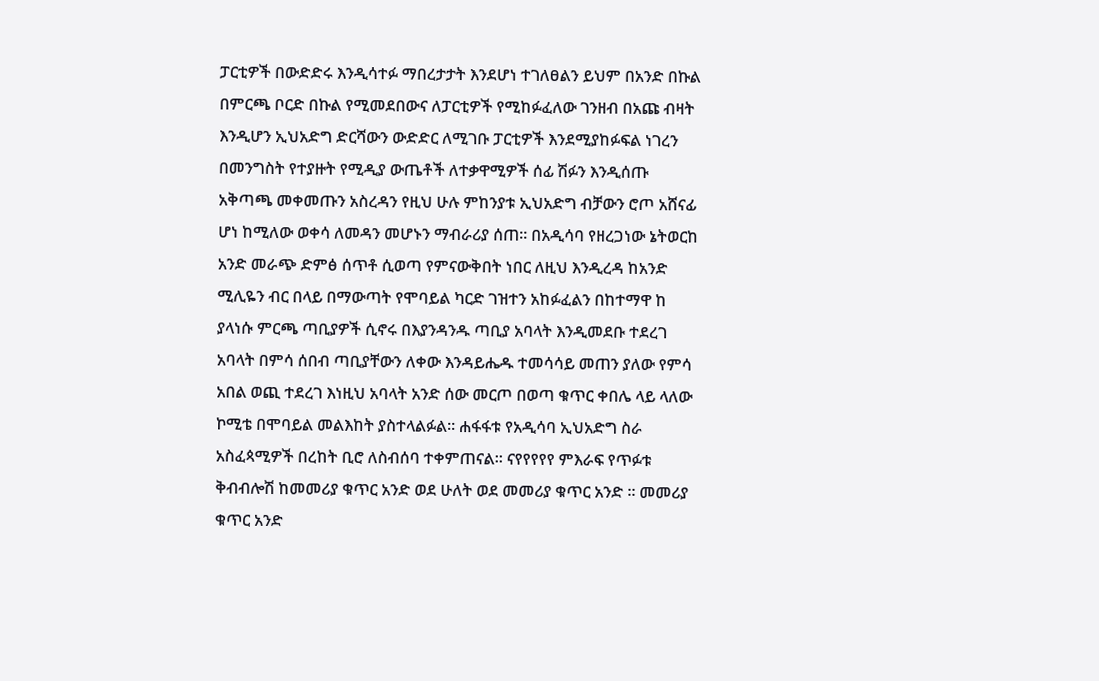ፓርቲዎች በውድድሩ እንዲሳተፉ ማበረታታት እንደሆነ ተገለፀልን ይህም በአንድ በኩል በምርጫ ቦርድ በኩል የሚመደበውና ለፓርቲዎች የሚከፉፈለው ገንዘብ በአጩ ብዛት እንዲሆን ኢህአድግ ድርሻውን ውድድር ለሚገቡ ፓርቲዎች እንደሚያከፉፍል ነገረን በመንግስት የተያዙት የሚዲያ ውጤቶች ለተቃዋሚዎች ሰፊ ሽፉን እንዲሰጡ አቅጣጫ መቀመጡን አስረዳን የዚህ ሁሉ ምከንያቱ ኢህአድግ ብቻውን ሮጦ አሸናፊ ሆነ ከሚለው ወቀሳ ለመዳን መሆኑን ማብራሪያ ሰጠ። በአዲሳባ የዘረጋነው ኔትወርከ አንድ መራጭ ድምፅ ሰጥቶ ሲወጣ የምናውቅበት ነበር ለዚህ እንዲረዳ ከአንድ ሚሊዬን ብር በላይ በማውጣት የሞባይል ካርድ ገዝተን አከፉፈልን በከተማዋ ከ ያላነሱ ምርጫ ጣቢያዎች ሲኖሩ በእያንዳንዱ ጣቢያ አባላት እንዲመደቡ ተደረገ አባላት በምሳ ሰበብ ጣቢያቸውን ለቀው እንዳይሔዱ ተመሳሳይ መጠን ያለው የምሳ አበል ወጪ ተደረገ እነዚህ አባላት አንድ ሰው መርጦ በወጣ ቁጥር ቀበሌ ላይ ላለው ኮሚቴ በሞባይል መልእከት ያስተላልፉል። ሐፋፋቱ የአዲሳባ ኢህአድግ ስራ አስፈጳሚዎች በረከት ቢሮ ለስብሰባ ተቀምጠናል። ናየየየየየ ምእራፍ የጥፉቱ ቅብብሎሽ ከመመሪያ ቁጥር አንድ ወደ ሁለት ወደ መመሪያ ቁጥር አንድ ። መመሪያ ቁጥር አንድ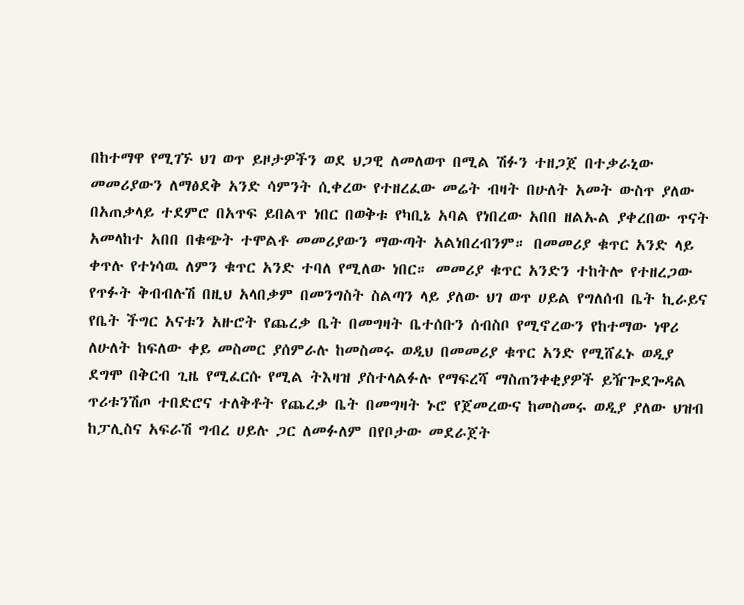በከተማዋ የሚገኙ ህገ ወጥ ይዞታዎችን ወደ ህጋዊ ለመለወጥ በሚል ሽፉን ተዘጋጀ በተቃራኒው መመሪያውን ለማፅደቅ አንድ ሳምንት ሲቀረው የተዘረፈው መሬት ብዛት በሁለት አመት ውስጥ ያለው በአጠቃላይ ተደምሮ በአጥፍ ይበልጥ ነበር በወቅቱ የካቢኔ አባል የነበረው አበበ ዘልኡል ያቀረበው ጥናት አመላከተ አበበ በቁጭት ተሞልቶ መመሪያውን ማውጣት አልነበረብንም። በመመሪያ ቁጥር አንድ ላይ ቀጥሉ የተነሳዉ ለምን ቁጥር አንድ ተባለ የሚለው ነበር። መመሪያ ቁጥር አንድን ተከትሎ የተዘረጋው የጥፉት ቅብብሉሽ በዚህ አላበቃም በመንግስት ስልጣን ላይ ያለው ህገ ወጥ ሀይል የግለሰብ ቤት ኪራይና የቤት ችግር አናቱን አዙሮት የጨረቃ ቤት በመግዛት ቤተሰቡን ሰብስቦ የሚኖረውን የከተማው ነዋሪ ለሁለት ከፍለው ቀይ መስመር ያሰምራሉ ከመስመሩ ወዲህ በመመሪያ ቁጥር አንድ የሚሸፈኑ ወዲያ ደግሞ በቅርብ ጊዜ የሚፈርሱ የሚል ትእዛዝ ያስተላልፉሉ የማፍረሻ ማስጠንቀቂያዎች ይዥጐደጐዳል ጥሪቱንሽጦ ተበድሮና ተለቅቶት የጨረቃ ቤት በመግዛት ኑሮ የጀመረውና ከመስመሩ ወዲያ ያለው ህዝብ ከፓሊስና አፍራሽ ግብረ ሀይሉ ጋር ለመፉለም በየቦታው መደራጀት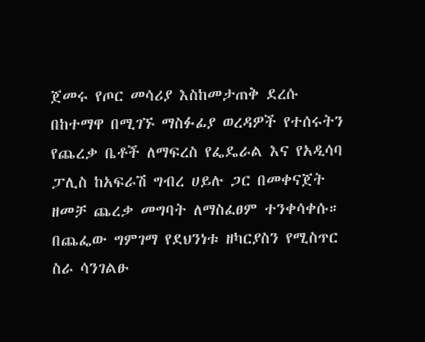ጀመሩ የጦር መሳሪያ እስከመታጠቅ ደረሱ በከተማዋ በሚገኙ ማስፉፊያ ወረዳዎች የተሰሩትን የጨረቃ ቤቶች ለማፍረስ የፌዴራል እና የአዲሳባ ፓሊስ ከአፍራሽ ግብረ ሀይሉ ጋር በመቀናጀት ዘመቻ ጨረቃ መግባት ለማስፈፀም ተንቀሳቀሱ። በጨፌው ግምገማ የደህንነቱ ዘካርያስን የሚስጥር ስራ ሳንገልፁ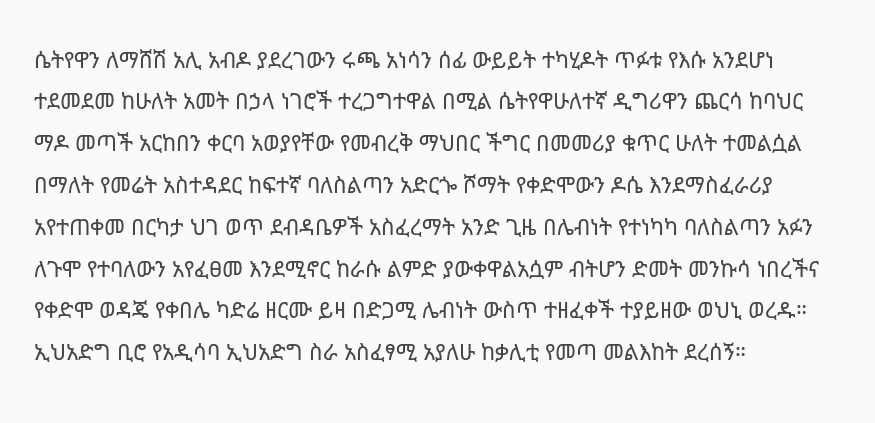ሴትየዋን ለማሸሽ አሊ አብዶ ያደረገውን ሩጫ አነሳን ሰፊ ውይይት ተካሂዶት ጥፉቱ የእሱ አንደሆነ ተደመደመ ከሁለት አመት በኃላ ነገሮች ተረጋግተዋል በሚል ሴትየዋሁለተኛ ዲግሪዋን ጨርሳ ከባህር ማዶ መጣች አርከበን ቀርባ አወያየቸው የመብረቅ ማህበር ችግር በመመሪያ ቁጥር ሁለት ተመልሷል በማለት የመሬት አስተዳደር ከፍተኛ ባለስልጣን አድርጐ ሾማት የቀድሞውን ዶሴ እንደማስፈራሪያ አየተጠቀመ በርካታ ህገ ወጥ ደብዳቤዎች አስፈረማት አንድ ጊዜ በሌብነት የተነካካ ባለስልጣን አፉን ለጉሞ የተባለውን አየፈፀመ እንደሚኖር ከራሱ ልምድ ያውቀዋልአሷም ብትሆን ድመት መንኩሳ ነበረችና የቀድሞ ወዳጄ የቀበሌ ካድሬ ዘርሙ ይዛ በድጋሚ ሌብነት ውስጥ ተዘፈቀች ተያይዘው ወህኒ ወረዱ። ኢህአድግ ቢሮ የአዲሳባ ኢህአድግ ስራ አስፈፃሚ አያለሁ ከቃሊቲ የመጣ መልእከት ደረሰኝ።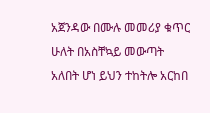አጀንዳው በሙሉ መመሪያ ቁጥር ሁለት በአስቸኳይ መውጣት አለበት ሆነ ይህን ተከትሎ አርከበ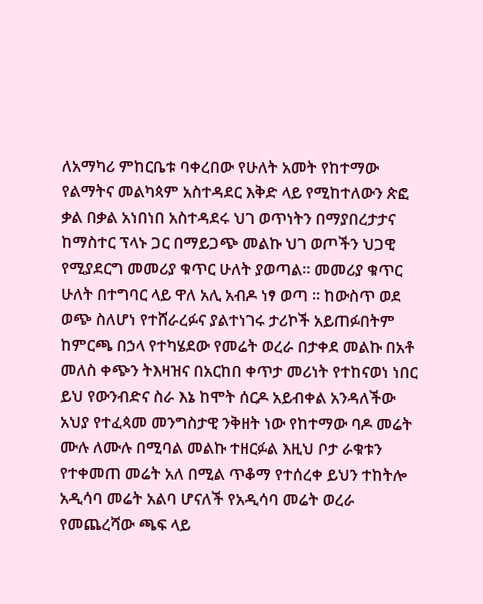ለአማካሪ ምከርቤቱ ባቀረበው የሁለት አመት የከተማው የልማትና መልካጳም አስተዳደር እቅድ ላይ የሚከተለውን ጵፎ ቃል በቃል አነበነበ አስተዳደሩ ህገ ወጥነትን በማያበረታታና ከማስተር ፕላኑ ጋር በማይጋጭ መልኩ ህገ ወጦችን ህጋዊ የሚያደርግ መመሪያ ቁጥር ሁለት ያወጣል። መመሪያ ቁጥር ሁለት በተግባር ላይ ዋለ አሊ አብዶ ነፃ ወጣ ። ከውስጥ ወደ ወጭ ስለሆነ የተሸራረፉና ያልተነገሩ ታሪኮች አይጠፉበትም ከምርጫ በኃላ የተካሄደው የመሬት ወረራ በታቀደ መልኩ በአቶ መለስ ቀጭን ትእዛዝና በአርከበ ቀጥታ መሪነት የተከናወነ ነበር ይህ የውንብድና ስራ እኔ ከሞት ሰርዶ አይብቀል አንዳለችው አህያ የተፈጳመ መንግስታዊ ንቅዘት ነው የከተማው ባዶ መሬት ሙሉ ለሙሉ በሚባል መልኩ ተዘርፉል እዚህ ቦታ ራቁቱን የተቀመጠ መሬት አለ በሚል ጥቆማ የተሰረቀ ይህን ተከትሎ አዲሳባ መሬት አልባ ሆናለች የአዲሳባ መሬት ወረራ የመጨረሻው ጫፍ ላይ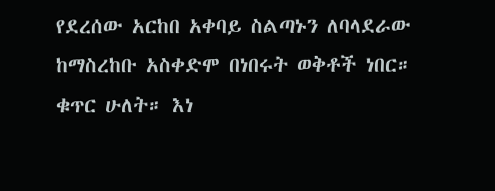የደረሰው አርከበ አቀባይ ስልጣኑን ለባላደራው ከማስረከቡ አስቀድሞ በነበሩት ወቅቶች ነበር። ቁጥር ሁለት። እነ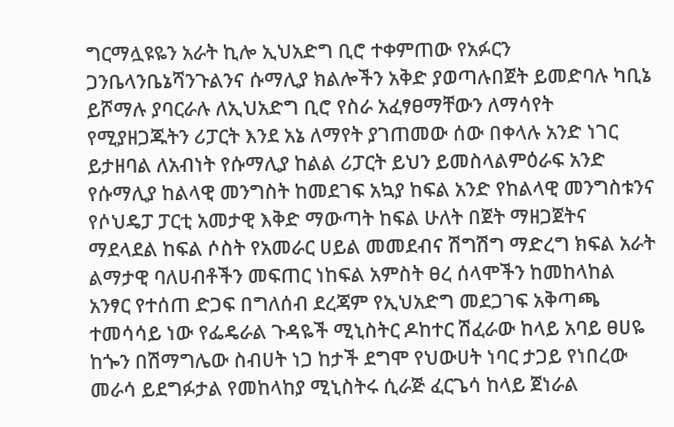ግርማሏዩዬን አራት ኪሎ ኢህአድግ ቢሮ ተቀምጠው የአፉርን ጋንቤላንቤኔሻንጉልንና ሱማሊያ ክልሎችን አቅድ ያወጣሉበጀት ይመድባሉ ካቢኔ ይሾማሉ ያባርራሉ ለኢህአድግ ቢሮ የስራ አፈፃፀማቸውን ለማሳየት የሚያዘጋጁትን ሪፓርት እንደ አኔ ለማየት ያገጠመው ሰው በቀላሉ አንድ ነገር ይታዘባል ለአብነት የሱማሊያ ከልል ሪፓርት ይህን ይመስላልምዕራፍ አንድ የሱማሊያ ከልላዊ መንግስት ከመደገፍ አኳያ ከፍል አንድ የከልላዊ መንግስቱንና የሶህዴፓ ፓርቲ አመታዊ እቅድ ማውጣት ከፍል ሁለት በጀት ማዘጋጀትና ማደላደል ከፍል ሶስት የአመራር ሀይል መመደብና ሽግሽግ ማድረግ ክፍል አራት ልማታዊ ባለሀብቶችን መፍጠር ነከፍል አምስት ፀረ ሰላሞችን ከመከላከል አንፃር የተሰጠ ድጋፍ በግለሰብ ደረጃም የኢህአድግ መደጋገፍ አቅጣጫ ተመሳሳይ ነው የፌዴራል ጉዳዬች ሚኒስትር ዶከተር ሽፈራው ከላይ አባይ ፀሀዬ ከጐን በሽማግሌው ስብሀት ነጋ ከታች ደግሞ የህውሀት ነባር ታጋይ የነበረው መራሳ ይደግፉታል የመከላከያ ሚኒስትሩ ሲራጅ ፈርጌሳ ከላይ ጀነራል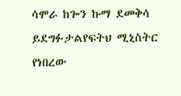ሳሞራ ከጐን ኩማ ደመቅሳ ይደግፉታልየፍትህ ሚኒስትር የነበረው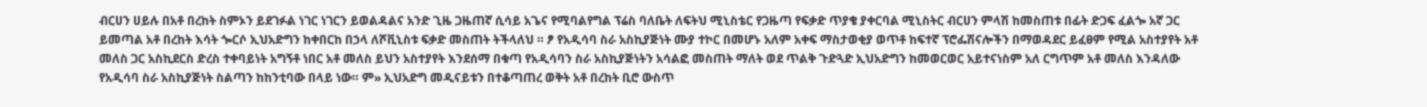ብርሀን ሀይሉ በአቶ በረከት ስምኦን ይደገፉል ነገር ነገርን ይወልዳልና አንድ ጊዜ ጋዜጠኛ ሲሳይ አጌና የሚባልየግል ፕሬስ ባለቤት ለፍትህ ሚኒስቴር የጋዜጣ የፍቃድ ጥያቄ ያቀርባል ሚኒስትር ብርሀን ምላሽ ከመስጠቱ በፊት ድጋፍ ፈልጐ አኛ ጋር ይመጣል አቶ በረከት እሳት ጐርሶ ኢህአድግን ከቀበርከ በኃላ ለሾቪኒስቱ ፍቃድ መስጠት ትችላለህ ። ፆ የአዲሳባ ስራ አስኪያጅነት ሙያ ተኮር በመሆኑ አለም አቀፍ ማስታወቂያ ወጥቶ ከፍተኛ ፕሮፌሽናሎችን በማወዳደር ይፈፀም የሚል አስተያየት አቶ መለስ ጋር አስኪደርስ ድረስ ተቀባይነት አግኝቶ ነበር አቶ መለስ ይህን አስተያየት እንደሰማ በቁጣ የአዲሳባን ስራ አስኪያጅነትን አሳልፎ መስጠት ማለት ወደ ጥልቅ ጉድጓድ ኢህአድግን ከመወርወር አይተናነስም አለ ርግጥም አቶ መለስ እንዳለው የአዲሳባ ስራ አስኪያጅነት ስልጣን ከከንቲባው በላይ ነው። ም» ኢህአድግ መዲናይቱን በተቆጣጠረ ወቅት አቶ በረከት ቢሮ ውስጥ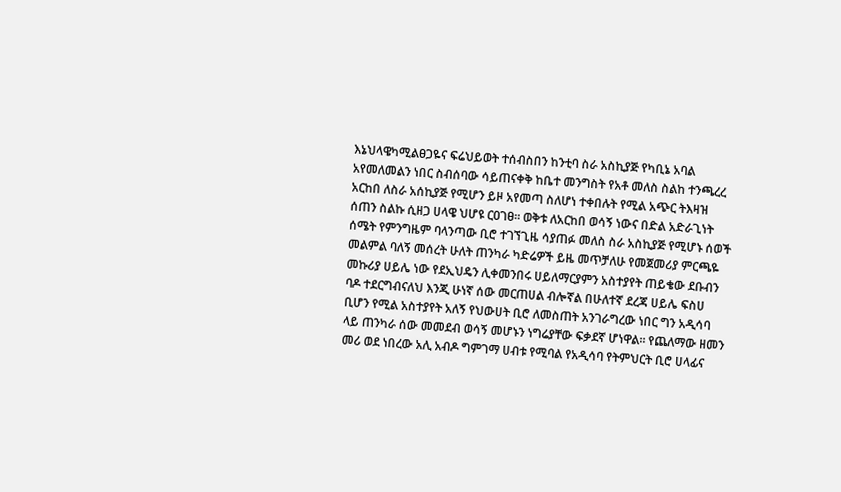እኔህላዌካሚልፀጋዬና ፍሬህይወት ተሰብስበን ከንቲባ ስራ አስኪያጅ የካቢኔ አባል አየመለመልን ነበር ስብሰባው ሳይጠናቀቅ ከቤተ መንግስት የአቶ መለስ ስልከ ተንጫረረ አርከበ ለስራ አሰኪያጅ የሚሆን ይዞ አየመጣ ስለሆነ ተቀበሉት የሚል አጭር ትእዛዝ ሰጠን ስልኩ ሲዘጋ ሀላዌ ህሆዩ ርዐገፀ። ወቅቱ ለአርከበ ወሳኝ ነውና በድል አድራጊነት ሰሜት የምንግዜም ባላንጣው ቢሮ ተገኘጊዜ ሳያጠፉ መለስ ስራ አስኪያጅ የሚሆኑ ሰወች መልምል ባለኝ መሰረት ሁለት ጠንካራ ካድሬዎች ይዜ መጥቻለሁ የመጀመሪያ ምርጫዬ መኩሪያ ሀይሌ ነው የደኢህዴን ሊቀመንበሩ ሀይለማርያምን አስተያየት ጠይቄው ደቡብን ባዶ ተደርግብናለህ እንጂ ሁነኛ ሰው መርጠሀል ብሎኛል በሁለተኛ ደረጃ ሀይሌ ፍስሀ ቢሆን የሚል አስተያየት አለኝ የህውሀት ቢሮ ለመስጠት አንገራግረው ነበር ግን አዲሳባ ላይ ጠንካራ ሰው መመደብ ወሳኝ መሆኑን ነግሬያቸው ፍቃደኛ ሆነዋል። የጨለማው ዘመን መሪ ወደ ነበረው አሊ አብዶ ግምገማ ሀብቱ የሚባል የአዲሳባ የትምህርት ቢሮ ሀላፊና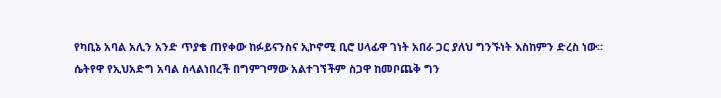የካቢኔ አባል አሊን አንድ ጥያቄ ጠየቀው ከፉይናንስና ኢኮኖሚ ቢሮ ሀላፊዋ ገነት አበራ ጋር ያለህ ግንኙነት እስከምን ድረስ ነው። ሴትየዋ የኢህአድግ አባል ስላልነበረች በግምገማው አልተገኘችም ስጋዋ ከመቦጨቅ ግን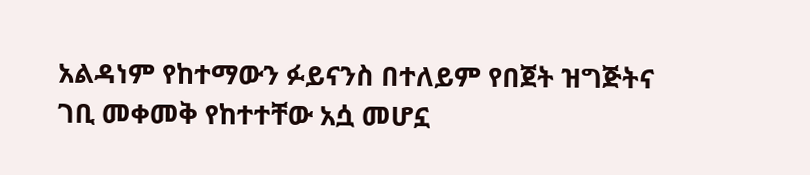አልዳነም የከተማውን ፉይናንስ በተለይም የበጀት ዝግጅትና ገቢ መቀመቅ የከተተቸው አሷ መሆኗ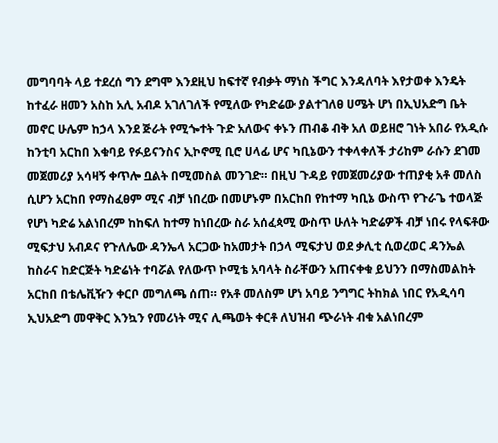መግባባት ላይ ተደረሰ ግን ደግሞ እንደዚህ ከፍተኛ የብቃት ማነስ ችግር እንዳለባት እየታወቀ እንዴት ከተፈራ ዘመን አስከ አሊ አብዶ አገለገለች የሚለው የካድሬው ያልተገለፀ ሀሜት ሆነ በኢህአድግ ቤት መኖር ሁሌም ከኃላ እንደ ጅራት የሚጐተት ጉድ አለውና ቀኑን ጠብቆ ብቅ አለ ወይዘሮ ገነት አበራ የአዲሱ ከንቲባ አርከበ እቁባይ የፉይናንስና ኢኮኖሚ ቢሮ ሀላፊ ሆና ካቢኔውን ተቀላቀለች ታሪከም ራሱን ደገመ መጀመሪያ አሳዛኝ ቀጥሎ ቧልት በሚመስል መንገድ። በዚህ ጉዳይ የመጀመሪያው ተጠያቂ አቶ መለስ ሲሆን አርከበ የማስፈፀም ሚና ብቻ ነበረው በመሆኑም በአርከበ የከተማ ካቢኔ ውስጥ የጉራጌ ተወላጅ የሆነ ካድሬ አልነበረም ከከፍለ ከተማ ከነበረው ስራ አሰፈጳሚ ውስጥ ሁለት ካድሬዎች ብቻ ነበሩ የላፍቶው ሚፍታህ አብዶና የጉለሌው ዳንኤላ አርጋው ከአመታት በኃላ ሚፍታህ ወደ ቃሊቲ ሲወረወር ዳንኤል ከስራና ከድርጅት ካድሬነት ተባሯል የለውጥ ኮሚቴ አባላት ስራቸውን አጠናቀቁ ይህንን በማስመልከት አርከበ በቴሌቪዥን ቀርቦ መግለጫ ሰጠ። የአቶ መለስም ሆነ አባይ ንግግር ትከክል ነበር የአዲሳባ ኢህአድግ መዋቅር እንኳን የመሪነት ሚና ሊጫወት ቀርቶ ለህዝብ ጭራነት ብቁ አልነበረም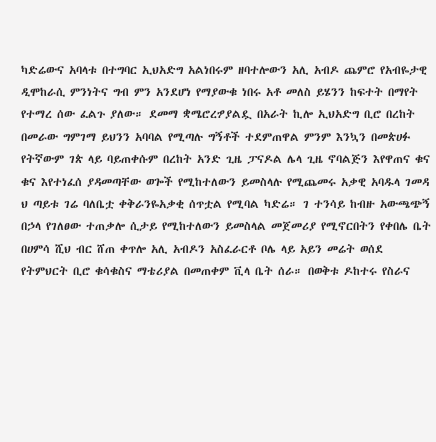ካድሬውና አባላቱ በተግባር ኢህአድግ አልነበሩም ዘባተሎውን አሊ አብዶ ጨምሮ የአብዬታዊ ዲሞከራሲ ምንነትና ግብ ምን አንደሆነ የማያውቁ ነበሩ አቶ መለስ ይሄንን ከፍተት በማየት የተማረ ሰው ፈልጉ ያለው። ደመማ ቋሜሮረፇያልዷ በአራት ኪሎ ኢህአድግ ቢሮ በረከት በመራው ግምገማ ይህንን አባባል የሚጣሉ ግኝቶች ተደምጠዋል ምንም እንኳን በመጵሀፉ የትኛውም ገጵ ላይ ባይጠቀሱም በረከት አንድ ጊዜ ፓናዶል ሌላ ጊዜ ኖባልጅን እየዋጠና ቁና ቁና እየተነፈሰ ያዳመጣቸው ወጐች የሚከተለውን ይመስላሉ የሚጨመሩ አቃዊ አባዱላ ገመዳ ህ ጣይቱ ገሬ ባለቤቷ ቀቅራንዬአቃቂ ሰጥቷል የሚባል ካድሬ። ገ ተንሳይ ከብዙ አውጫጭኝ በኃላ የገለፀው ተጠቃሎ ሲታይ የሚከተለውን ይመስላል መጀመሪያ የሚኖርበትን የቀበሌ ቤት በሀምሳ ሺህ ብር ሸጠ ቀጥሎ አሊ አብዶን አስፈራርቶ ቦሌ ላይ አይን መሬት ወሰደ የትምህርት ቢሮ ቁሳቁስና ማቴሪያል በመጠቀም ቪላ ቤት ሰራ። በወቅቱ ዶከተሩ የስራና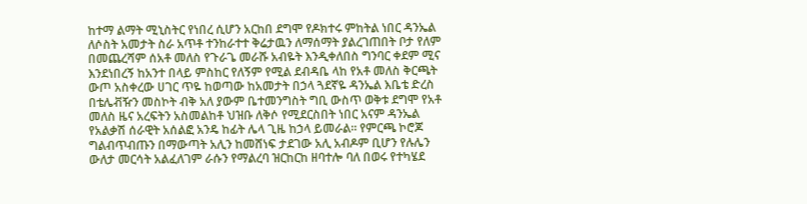ከተማ ልማት ሚኒስትር የነበረ ሲሆን አርከበ ደግሞ የዶክተሩ ምከትል ነበር ዳንኤል ለሶስት አመታት ስራ አጥቶ ተንከራተተ ቅሬታዉን ለማሰማት ያልረገጠበት ቦታ የለም በመጨረሻም ሰአቶ መለስ የጉራጌ መራሹ አብዬት እንዲቀለበስ ግንባር ቀደም ሚና እንደነበረኝ ከአንተ በላይ ምስከር የለኝም የሚል ደብዳቤ ላከ የአቶ መለስ ቅርጫት ውጦ አስቀረው ሀገር ጥዬ ከወጣው ከአመታት በኃላ ጓደኛዬ ዳንኤል እቤቴ ድረስ በቴሌቭዥን መስኮት ብቅ አለ ያውም ቤተመንግስት ግቢ ውስጥ ወቅቱ ደግሞ የአቶ መለስ ዜና አረፍትን አስመልከቶ ህዝቡ ለቅሶ የሚደርስበት ነበር አናም ዳንኤል የአልቃሽ ሰራዊት አሰልፎ አንዴ ከፊት ሌላ ጊዜ ከኃላ ይመራል። የምርጫ ኮሮጆ ግልብጥብጡን በማውጣት አሊን ከመሸነፍ ታደገው አሊ አብዶም ቢሆን የሉሌን ውለታ መርሳት አልፈለገም ራሱን የማልረባ ዝርከርከ ዘባተሎ ባለ በወሩ የተካሄደ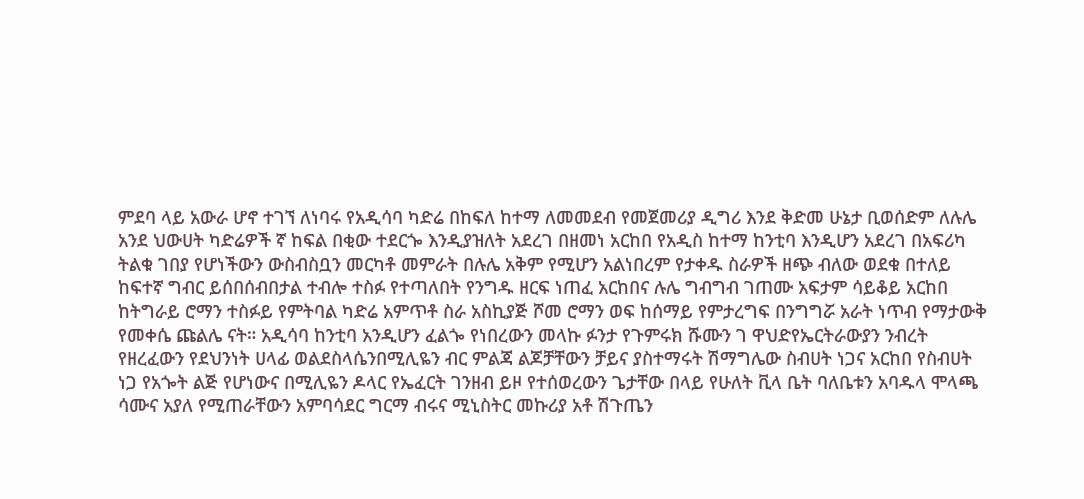ምደባ ላይ አውራ ሆኖ ተገኘ ለነባሩ የአዲሳባ ካድሬ በከፍለ ከተማ ለመመደብ የመጀመሪያ ዲግሪ እንደ ቅድመ ሁኔታ ቢወሰድም ለሉሌ አንደ ህውሀት ካድሬዎች ኛ ከፍል በቂው ተደርጐ እንዲያዝለት አደረገ በዘመነ አርከበ የአዲስ ከተማ ከንቲባ እንዲሆን አደረገ በአፍሪካ ትልቁ ገበያ የሆነችውን ውስብስቧን መርካቶ መምራት በሉሌ አቅም የሚሆን አልነበረም የታቀዱ ስራዎች ዘጭ ብለው ወደቁ በተለይ ከፍተኛ ግብር ይሰበሰብበታል ተብሎ ተስፉ የተጣለበት የንግዱ ዘርፍ ነጠፈ አርከበና ሉሌ ግብግብ ገጠሙ አፍታም ሳይቆይ አርከበ ከትግራይ ሮማን ተስፉይ የምትባል ካድሬ አምጥቶ ስራ አስኪያጅ ሾመ ሮማን ወፍ ከሰማይ የምታረግፍ በንግግሯ አራት ነጥብ የማታውቅ የመቀሴ ጩልሌ ናት። አዲሳባ ከንቲባ አንዲሆን ፈልጐ የነበረውን መላኩ ፉንታ የጉምሩክ ሹሙን ገ ዋህድየኤርትራውያን ንብረት የዘረፈውን የደህንነት ሀላፊ ወልደስላሴንበሚሊዬን ብር ምልጃ ልጆቻቸውን ቻይና ያስተማሩት ሽማግሌው ስብሀት ነጋና አርከበ የስብሀት ነጋ የአጐት ልጅ የሆነውና በሚሊዬን ዶላር የኤፈርት ገንዘብ ይዞ የተሰወረውን ጌታቸው በላይ የሁለት ቪላ ቤት ባለቤቱን አባዱላ ሞላጫ ሳሙና አያለ የሚጠራቸውን አምባሳደር ግርማ ብሩና ሚኒስትር መኩሪያ አቶ ሽጉጤን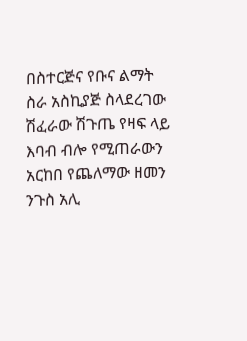በስተርጅና የቡና ልማት ስራ አስኪያጅ ስላደረገው ሽፈራው ሽጉጤ የዛፍ ላይ እባብ ብሎ የሚጠራውን አርከበ የጨለማው ዘመን ንጉስ አሊ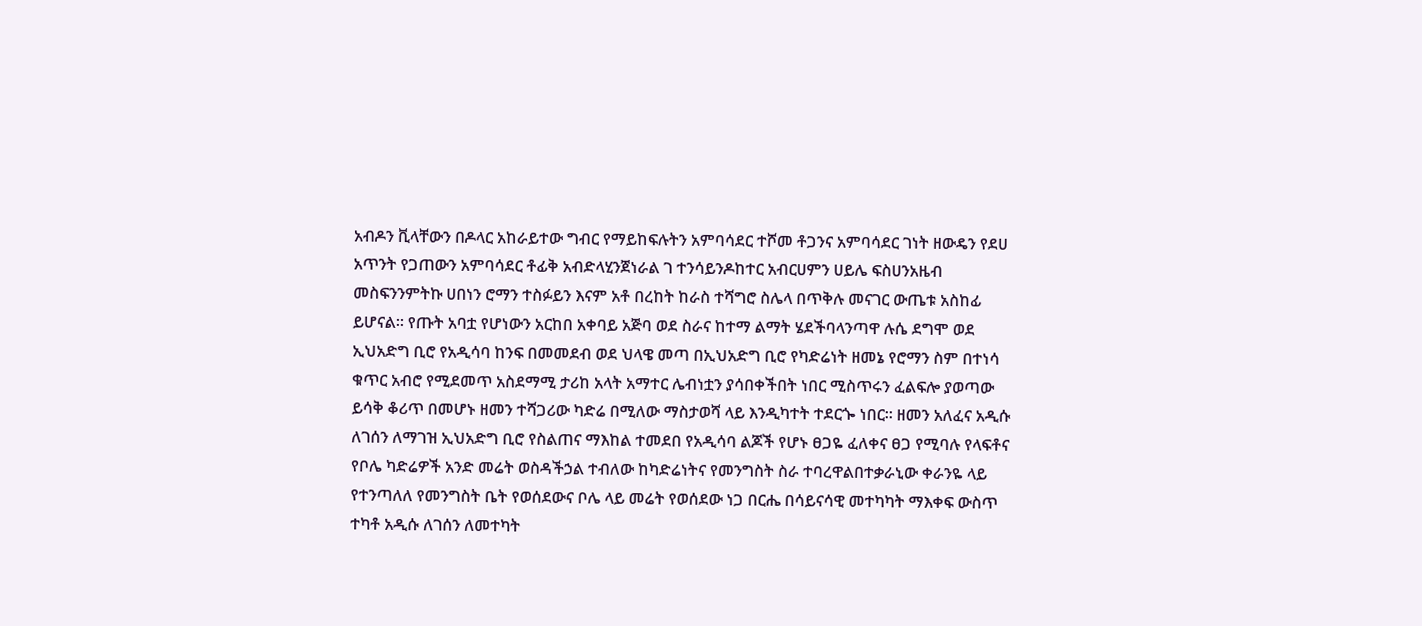አብዶን ቪላቸውን በዶላር አከራይተው ግብር የማይከፍሉትን አምባሳደር ተሾመ ቶጋንና አምባሳደር ገነት ዘውዴን የደሀ አጥንት የጋጠውን አምባሳደር ቶፊቅ አብድላሂንጀነራል ገ ተንሳይንዶከተር አብርሀምን ሀይሌ ፍስሀንአዜብ መስፍንንምትኩ ሀበነን ሮማን ተስፉይን እናም አቶ በረከት ከራስ ተሻግሮ ስሌላ በጥቅሉ መናገር ውጤቱ አስከፊ ይሆናል። የጡት አባቷ የሆነውን አርከበ አቀባይ አጅባ ወደ ስራና ከተማ ልማት ሄደችባላንጣዋ ሉሴ ደግሞ ወደ ኢህአድግ ቢሮ የአዲሳባ ከንፍ በመመደብ ወደ ህላዌ መጣ በኢህአድግ ቢሮ የካድሬነት ዘመኔ የሮማን ስም በተነሳ ቁጥር አብሮ የሚደመጥ አስደማሚ ታሪከ አላት አማተር ሌብነቷን ያሳበቀችበት ነበር ሚስጥሩን ፈልፍሎ ያወጣው ይሳቅ ቆሪጥ በመሆኑ ዘመን ተሻጋሪው ካድሬ በሚለው ማስታወሻ ላይ እንዲካተት ተደርጐ ነበር። ዘመን አለፈና አዲሱ ለገሰን ለማገዝ ኢህአድግ ቢሮ የስልጠና ማእከል ተመደበ የአዲሳባ ልጆች የሆኑ ፀጋዬ ፈለቀና ፀጋ የሚባሉ የላፍቶና የቦሌ ካድሬዎች አንድ መሬት ወስዳችኃል ተብለው ከካድሬነትና የመንግስት ስራ ተባረዋልበተቃራኒው ቀራንዬ ላይ የተንጣለለ የመንግስት ቤት የወሰደውና ቦሌ ላይ መሬት የወሰደው ነጋ በርሔ በሳይናሳዊ መተካካት ማእቀፍ ውስጥ ተካቶ አዲሱ ለገሰን ለመተካት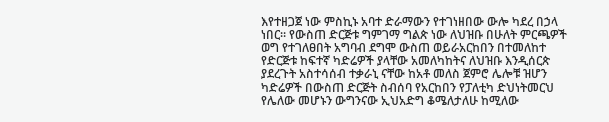እየተዘጋጀ ነው ምስኪኑ አባተ ድራማውን የተገነዘበው ውሎ ካደረ በኃላ ነበር። የውስጠ ድርጅቱ ግምገማ ግልጵ ነው ለህዝቡ በሁለት ምርጫዎች ወግ የተገለፀበት አግባብ ደግሞ ውስጠ ወይራአርከበን በተመለከተ የድርጅቱ ከፍተኛ ካድሬዎች ያላቸው አመለካከትና ለህዝቡ እንዲሰርጵ ያደረጉት አስተሳሰብ ተቃራኒ ናቸው ከአቶ መለስ ጀምሮ ሌሎቹ ዝሆን ካድሬዎች በውስጠ ድርጅት ስብሰባ የአርከበን የፓለቲካ ድህነትመርህ የሌለው መሆኑን ውግንናው ኢህአድግ ቆሜለታለሁ ከሚለው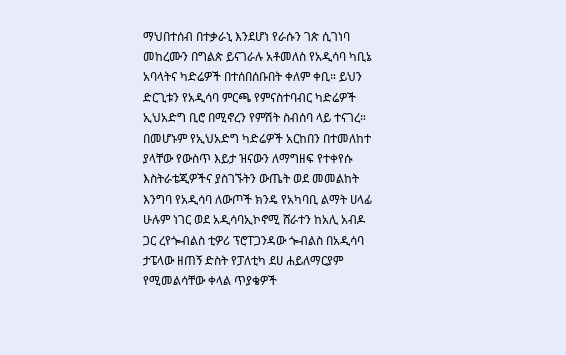ማህበተሰብ በተቃራኒ እንደሆነ የራሱን ገጵ ሲገነባ መከረሙን በግልጵ ይናገራሉ አቶመለስ የአዲሳባ ካቢኔ አባላትና ካድሬዎች በተሰበሰቡበት ቀለም ቀቢ። ይህን ድርጊቱን የአዲሳባ ምርጫ የምናስተባብር ካድሬዎች ኢህአድግ ቢሮ በሚኖረን የምሽት ስብሰባ ላይ ተናገረ። በመሆኑም የኢህአድግ ካድሬዎች አርከበን በተመለከተ ያላቸው የውስጥ እይታ ዝናውን ለማግዘፍ የተቀየሱ እስትራቴጂዎችና ያስገኙትን ውጤት ወደ መመልከት እንግባ የአዲሳባ ለውጦች ክንዴ የአካባቢ ልማት ሀላፊ ሁሉም ነገር ወደ አዲሳባኢኮኖሚ ሸራተን ከአሊ አብዶ ጋር ረየጐብልስ ቲዎሪ ፕሮፐጋንዳው ጐብልስ በአዲሳባ ታፔላው ዘጠኝ ድስት የፓለቲካ ደሀ ሐይለማርያም የሚመልሳቸው ቀላል ጥያቄዎች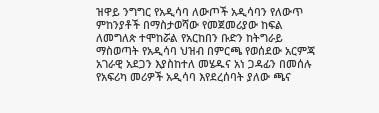ዝዋይ ንግግር የአዲሳባ ለውጦች አዲሳባን የለውጥ ምከንያቶች በማስታወሻው የመጀመሪያው ከፍል ለመግለጵ ተሞከሯል የአርከበን ቡድን ከትግራይ ማስወጣት የአዲሳባ ህዝብ በምርጫ የወሰደው አርምጃ አገራዊ አደጋን እያስከተለ መሄዱና አነ ጋዳፊን በመሰሉ የአፍሪካ መሪዎች አዲሳባ እየደረሰባት ያለው ጫና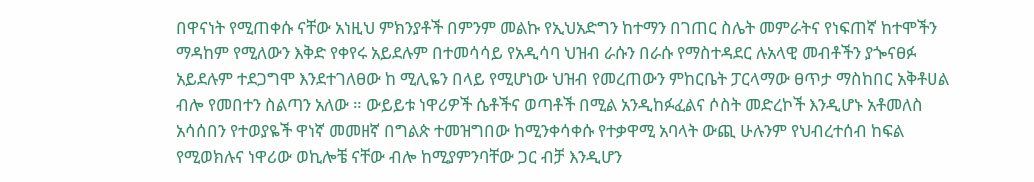በዋናነት የሚጠቀሱ ናቸው አነዚህ ምክንያቶች በምንም መልኩ የኢህአድግን ከተማን በገጠር ስሌት መምራትና የነፍጠኛ ከተሞችን ማዳከም የሚለውን እቅድ የቀየሩ አይደሉም በተመሳሳይ የአዲሳባ ህዝብ ራሱን በራሱ የማስተዳደር ሉአላዊ መብቶችን ያጐናፀፉ አይደሉም ተደጋግሞ እንደተገለፀው ከ ሚሊዬን በላይ የሚሆነው ህዝብ የመረጠውን ምከርቤት ፓርላማው ፀጥታ ማስከበር አቅቶሀል ብሎ የመበተን ስልጣን አለው ። ውይይቱ ነዋሪዎች ሴቶችና ወጣቶች በሚል አንዲከፉፈልና ሶስት መድረኮች እንዲሆኑ አቶመለስ አሳሰበን የተወያዬች ዋነኛ መመዘኛ በግልጵ ተመዝግበው ከሚንቀሳቀሱ የተቃዋሚ አባላት ውጪ ሁሉንም የህብረተሰብ ከፍል የሚወክሉና ነዋሪው ወኪሎቼ ናቸው ብሎ ከሚያምንባቸው ጋር ብቻ እንዲሆን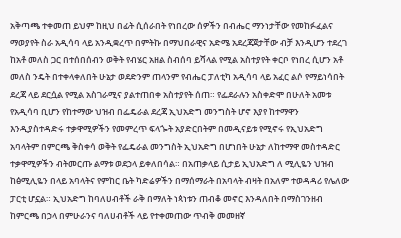አቅጣጫ ተቀመጠ ይህም ከዚህ በፊት ሲሰራበት የነበረው ሰዎችን በብሔር ማንነታቸው የመከፉፈልና ማወያየት ስራ አዲሳባ ላይ አንዲቋረጥ በምትኩ በማህበራዊና አድሜ አደረጃጀታቸው ብቻ እንዲሆን ተደረገ ከአቶ መለስ ጋር በተሰበሰብን ወቅት የብሄር አዘል ስብሰባ ይሻላል የሚል አስተያየት ቀርቦ የነበረ ሲሆን አቶ መለስ ንዴት በተቀላቀለበት ሁኔታ ወደድንም ጠላንም የብሔር ፓለቲካ አዲሳባ ላይ አፈር ልሶ የማይነሳበት ደረጃ ላይ ደርሷል የሚል አስገራሚና ያልተጠበቀ አስተያየት ሰጠ። የፌደራሉን አስቀድሞ በሁለት አመቱ የአዲሳባ ቢሆን የከተማው ህዝብ በፌዴራል ደረጃ ኢህአድግ መንግስት ሆኖ እያየ ከተማዋን እንዲያስተዳድሩ ተቃዋሚዎችን የመምረጥ ፍላጐት አያድርበትም በመዲናይቱ የሚኖሩ የኢህአድግ አባላትም በምርጫ ቅስቀሳ ወቅት የፌዴራል መንግስት ኢህአድግ በሆነበት ሁኔታ ለከተማዋ መስተዳድር ተቃዋሚዎችን ብትመርጡ ልማቱ ወደኃላ ይቀለበሳል። በአጠቃላይ ሲታይ ኢህአድግ ለ ሚሊዬን ህዝብ ከፅሚሊዬን በላይ አባላትና የምከር ቤት ካድሬዎችን በማሰማራት በአባላት ብዛት በአለም ተወዳዳሪ የሌለው ፓርቲ ሆኗል። ኢህአድግ ከባለሀብቶች ራቅ በማለት ነጳነቱን ጠብቆ መኖር እንዳለበት በማስገንዘብ ከምርጫ በኃላ በምሁራንና ባለሀብቶች ላይ የተቀመጠው ጥብቅ መመዘኛ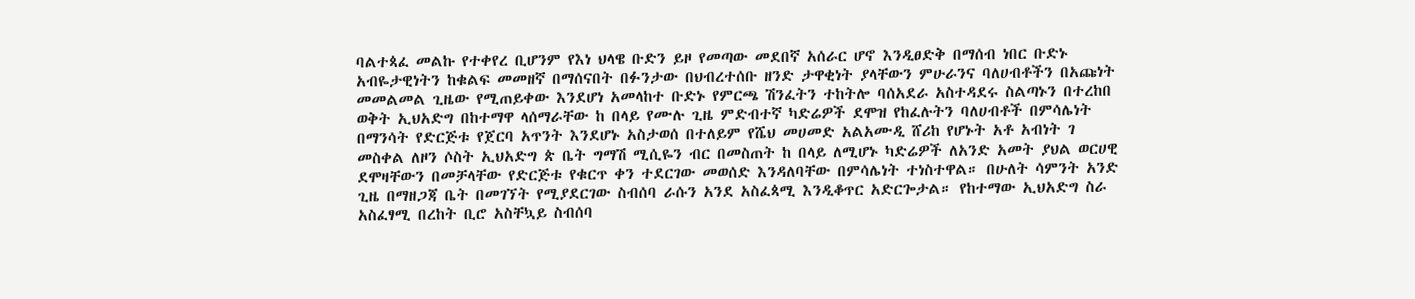ባልተጳፈ መልኩ የተቀየረ ቢሆንም የእነ ህላዌ ቡድን ይዞ የመጣው መደበኛ አሰራር ሆኖ እንዲፀድቅ በማሰብ ነበር ቡድኑ አብዬታዊነትን ከቁልፍ መመዘኛ በማሰናበት በፉንታው በህብረተሰቡ ዘንድ ታዋቂነት ያላቸውን ምሁራንና ባለሀብቶችን በአጩነት መመልመል ጊዜው የሚጠይቀው እንደሆነ አመላከተ ቡድኑ የምርጫ ሽንፈትን ተከትሎ ባሰአደራ አስተዳደሩ ስልጣኑን በተረከበ ወቅት ኢህአድግ በከተማዋ ላሰማራቸው ከ በላይ የሙሉ ጊዜ ምድብተኛ ካድሬዎች ደሞዝ የከፈሉትን ባለሀብቶች በምሳሌነት በማንሳት የድርጅቱ የጀርባ አጥንት እንደሆኑ አስታወሰ በተለይም የሼህ መሀመድ አልአሙዲ ሸሪከ የሆኑት አቶ አብነት ገ መስቀል ለዞን ሶስት ኢህአድግ ጵ ቤት ግማሽ ሚሲዬን ብር በመስጠት ከ በላይ ለሚሆኑ ካድሬዎች ለአንድ አመት ያህል ወርሀዊ ደሞዛቸውን በመቻላቸው የድርጅቱ የቁርጥ ቀን ተደርገው መወሰድ እንዳለባቸው በምሳሌነት ተነስተዋል። በሁለት ሳምንት አንድ ጊዜ በማዘጋጃ ቤት በመገኘት የሚያደርገው ስብሰባ ራሱን አንደ አስፈጳሚ እንዲቆጥር አድርጐታል። የከተማው ኢህአድግ ስራ አስፈፃሚ በረከት ቢሮ አስቸኳይ ስብሰባ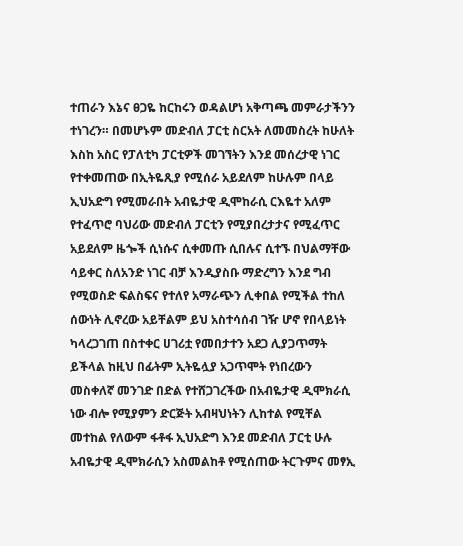ተጠራን እኔና ፀጋዬ ከርከሩን ወዳልሆነ አቅጣጫ መምራታችንን ተነገረን። በመሆኑም መድብለ ፓርቲ ስርአት ለመመስረት ከሁለት እስከ አስር የፓለቲካ ፓርቲዎች መገኘትን እንደ መሰረታዊ ነገር የተቀመጠው በኢትዬጺያ የሚሰራ አይደለም ከሁሉም በላይ ኢህአድግ የሚመራበት አብዬታዊ ዲሞከራሲ ርእዬተ አለም የተፈጥሮ ባህሪው መድብለ ፓርቲን የሚያበረታታና የሚፈጥር አይደለም ዜጐች ሲነሱና ሲቀመጡ ሲበሉና ሲተኙ በህልማቸው ሳይቀር ስለአንድ ነገር ብቻ እንዲያስቡ ማድረግን እንደ ግብ የሚወስድ ፍልስፍና የተለየ አማራጭን ሊቀበል የሚችል ተከለ ሰውነት ሊኖረው አይቸልም ይህ አስተሳሰብ ገዥ ሆኖ የበላይነት ካላረጋገጠ በስተቀር ሀገሪቷ የመበታተን አደጋ ሊያጋጥማት ይችላል ከዚህ በፊትም ኢትዬሏያ አጋጥሞት የነበረውን መስቀለኛ መንገድ በድል የተሸጋገረችው በአብዬታዊ ዲሞክራሲ ነው ብሎ የሚያምን ድርጅት አብዛህነትን ሊከተል የሚቸል መተከል የለውም ፋቶፋ ኢህአድግ እንደ መድብለ ፓርቲ ሁሉ አብዬታዊ ዲሞክራሲን አስመልከቶ የሚሰጠው ትርጉምና መፃኢ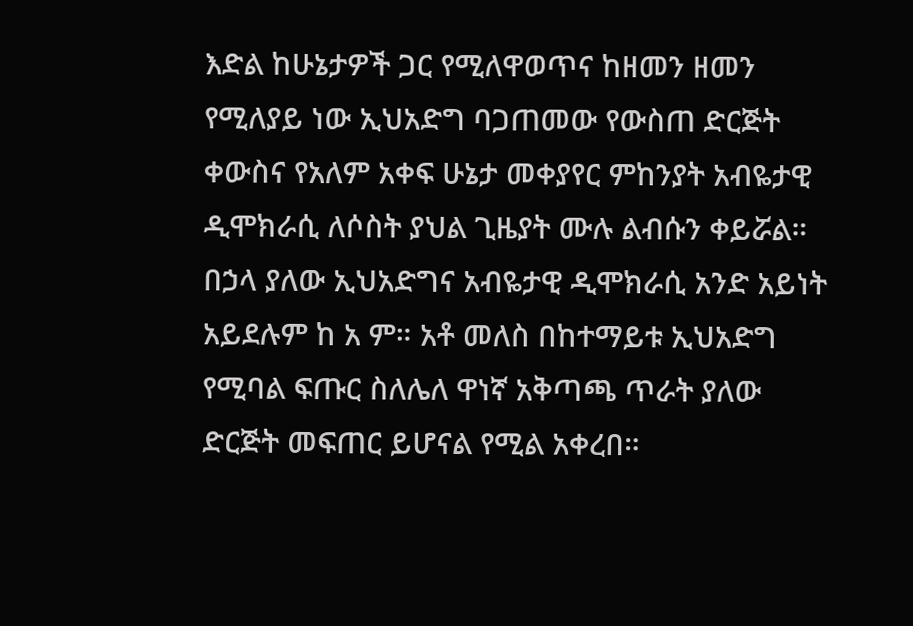እድል ከሁኔታዎች ጋር የሚለዋወጥና ከዘመን ዘመን የሚለያይ ነው ኢህአድግ ባጋጠመው የውስጠ ድርጅት ቀውስና የአለም አቀፍ ሁኔታ መቀያየር ምከንያት አብዬታዊ ዲሞክራሲ ለሶስት ያህል ጊዜያት ሙሉ ልብሱን ቀይሯል። በኃላ ያለው ኢህአድግና አብዬታዊ ዲሞክራሲ አንድ አይነት አይደሉም ከ አ ም። አቶ መለስ በከተማይቱ ኢህአድግ የሚባል ፍጡር ስለሌለ ዋነኛ አቅጣጫ ጥራት ያለው ድርጅት መፍጠር ይሆናል የሚል አቀረበ።